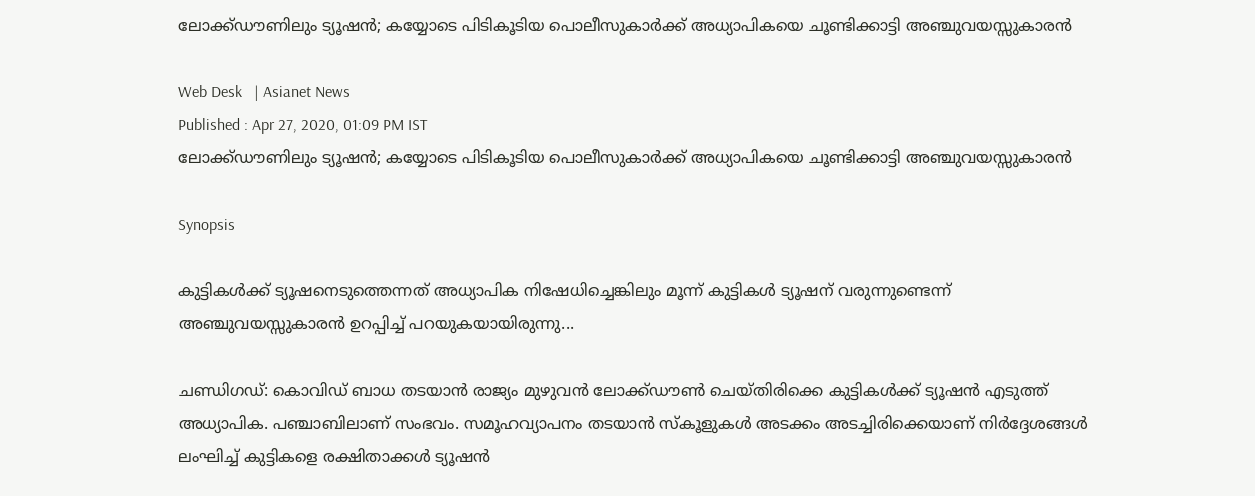ലോക്ക്ഡൗണിലും ട്യൂഷന്‍; കയ്യോടെ പിടികൂടിയ പൊലീസുകാര്‍ക്ക് അധ്യാപികയെ ചൂണ്ടിക്കാട്ടി അഞ്ചുവയസ്സുകാരന്‍

Web Desk   | Asianet News
Published : Apr 27, 2020, 01:09 PM IST
ലോക്ക്ഡൗണിലും ട്യൂഷന്‍; കയ്യോടെ പിടികൂടിയ പൊലീസുകാര്‍ക്ക് അധ്യാപികയെ ചൂണ്ടിക്കാട്ടി അഞ്ചുവയസ്സുകാരന്‍

Synopsis

കുട്ടികള്‍ക്ക് ട്യൂഷനെടുത്തെന്നത് അധ്യാപിക നിഷേധിച്ചെങ്കിലും മൂന്ന് കുട്ടികള്‍ ട്യൂഷന് വരുന്നുണ്ടെന്ന് അഞ്ചുവയസ്സുകാരന്‍ ഉറപ്പിച്ച് പറയുകയായിരുന്നു...

ചണ്ഡിഗഡ്: കൊവിഡ് ബാധ തടയാന്‍ രാജ്യം മുഴുവന്‍ ലോക്ക്ഡൗണ്‍ ചെയ്തിരിക്കെ കുട്ടികള്‍ക്ക് ട്യൂഷന്‍ എടുത്ത് അധ്യാപിക. പഞ്ചാബിലാണ് സംഭവം. സമൂഹവ്യാപനം തടയാന്‍ സ്കൂളുകള്‍ അടക്കം അടച്ചിരിക്കെയാണ് നിര്‍ദ്ദേശങ്ങള്‍ ലംഘിച്ച് കുട്ടികളെ രക്ഷിതാക്കള്‍ ട്യൂഷന്‍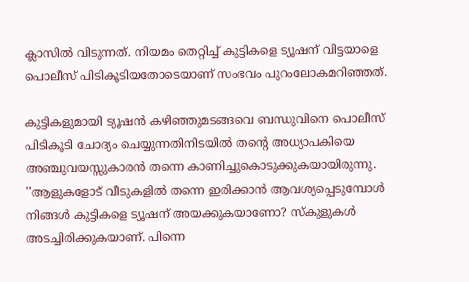ക്ലാസില്‍ വിടുന്നത്. നിയമം തെറ്റിച്ച് കുട്ടികളെ ട്യൂഷന് വിട്ടയാളെ പൊലീസ് പിടികൂടിയതോടെയാണ് സംഭവം പുറംലോകമറിഞ്ഞത്.

കുട്ടികളുമായി ട്യൂഷന്‍ കഴിഞ്ഞുമടങ്ങവെ ബന്ധുവിനെ പൊലീസ് പിടികൂടി ചോദ്യം ചെയ്യുന്നതിനിടയില്‍ തന്‍റെ അധ്യാപകിയെ അഞ്ചുവയസ്സുകാരന്‍ തന്നെ കാണിച്ചുകൊടുക്കുകയായിരുന്നു. ''ആളുകളോട് വീടുകളില്‍ തന്നെ ഇരിക്കാന്‍ ആവശ്യപ്പെടുമ്പോള്‍ നിങ്ങള്‍ കുട്ടികളെ ട്യൂഷന് അയക്കുകയാണോ? സ്കുളുകള്‍ അടച്ചിരിക്കുകയാണ്. പിന്നെ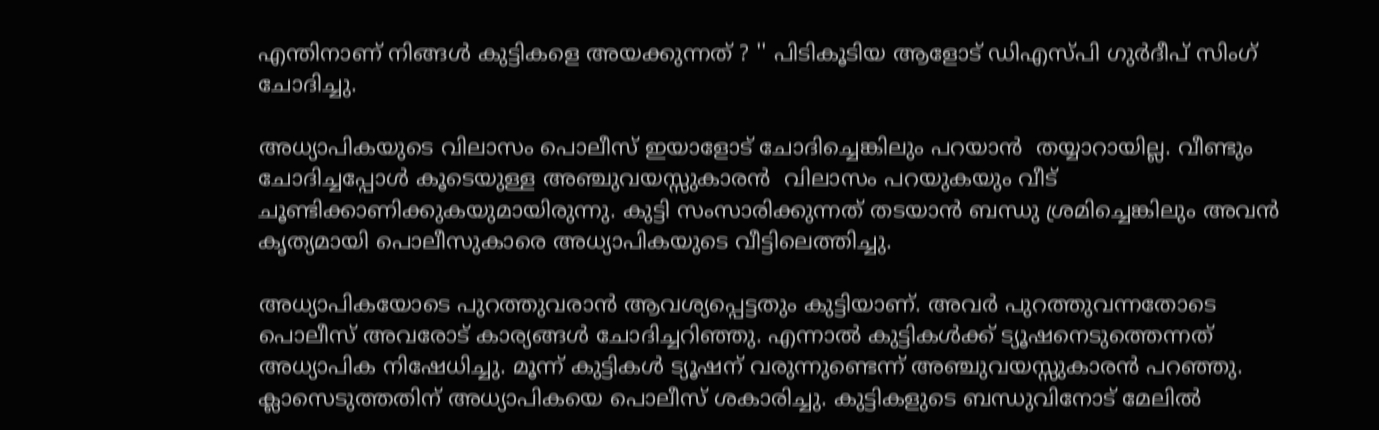എന്തിനാണ് നിങ്ങള്‍ കുട്ടികളെ അയക്കുന്നത് ? '' പിടികൂടിയ ആളോട് ഡിഎസ്പി ഗുര്‍ദീപ് സിംഗ് ചോദിച്ചു.

അധ്യാപികയുടെ വിലാസം പൊലീസ് ഇയാളോട് ചോദിച്ചെങ്കിലും പറയാന്‍  തയ്യാറായില്ല. വീണ്ടും ചോദിച്ചപ്പോള്‍ കൂടെയുള്ള അഞ്ചുവയസ്സുകാരന്‍  വിലാസം പറയുകയും വീട് ചൂണ്ടിക്കാണിക്കുകയുമായിരുന്നു. കുട്ടി സംസാരിക്കുന്നത് തടയാന്‍ ബന്ധു ശ്രമിച്ചെങ്കിലും അവന്‍ കൃത്യമായി പൊലീസുകാരെ അധ്യാപികയുടെ വീട്ടിലെത്തിച്ചു.

അധ്യാപികയോടെ പുറത്തുവരാന്‍ ആവശ്യപ്പെട്ടതും കുട്ടിയാണ്. അവര്‍ പുറത്തുവന്നതോടെ  പൊലീസ് അവരോട് കാര്യങ്ങള്‍ ചോദിച്ചറിഞ്ഞു. എന്നാല്‍ കുട്ടികള്‍ക്ക് ട്യൂഷനെടുത്തെന്നത് അധ്യാപിക നിഷേധിച്ചു. മൂന്ന് കുട്ടികള്‍ ട്യൂഷന് വരുന്നുണ്ടെന്ന് അഞ്ചുവയസ്സുകാരന്‍ പറഞ്ഞു.
ക്ലാസെടുത്തതിന് അധ്യാപികയെ പൊലീസ് ശകാരിച്ചു. കുട്ടികളുടെ ബന്ധുവിനോട് മേലില്‍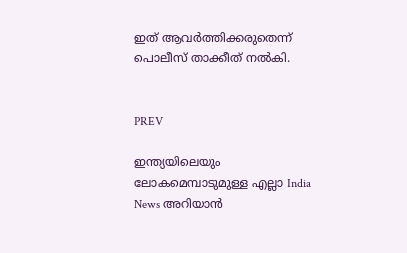ഇത് ആവര്‍ത്തിക്കരുതെന്ന് പൊലീസ് താക്കീത് നല്‍കി.


PREV

ഇന്ത്യയിലെയും ലോകമെമ്പാടുമുള്ള എല്ലാ India News അറിയാൻ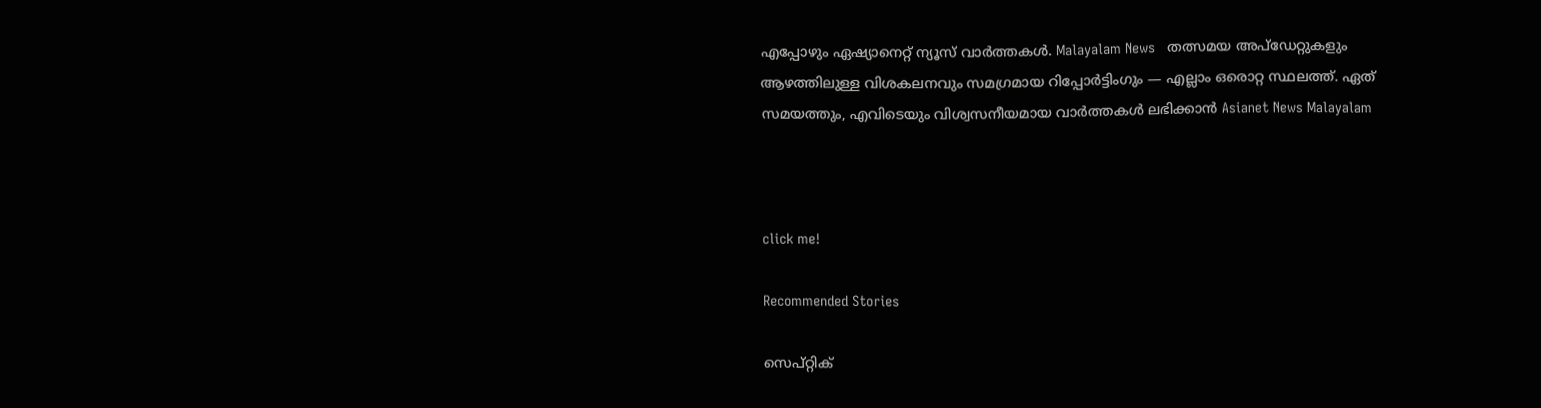എപ്പോഴും ഏഷ്യാനെറ്റ് ന്യൂസ് വാർത്തകൾ. Malayalam News   തത്സമയ അപ്‌ഡേറ്റുകളും ആഴത്തിലുള്ള വിശകലനവും സമഗ്രമായ റിപ്പോർട്ടിംഗും — എല്ലാം ഒരൊറ്റ സ്ഥലത്ത്. ഏത് സമയത്തും, എവിടെയും വിശ്വസനീയമായ വാർത്തകൾ ലഭിക്കാൻ Asianet News Malayalam



click me!

Recommended Stories

സെപ്റ്റിക്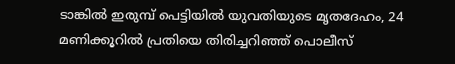ടാങ്കിൽ ഇരുമ്പ് പെട്ടിയിൽ യുവതിയുടെ മൃതദേഹം, 24 മണിക്കൂറിൽ പ്രതിയെ തിരിച്ചറിഞ്ഞ് പൊലീസ്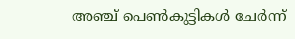അഞ്ച് പെൺകുട്ടികൾ ചേർന്ന്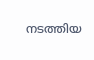നടത്തിയ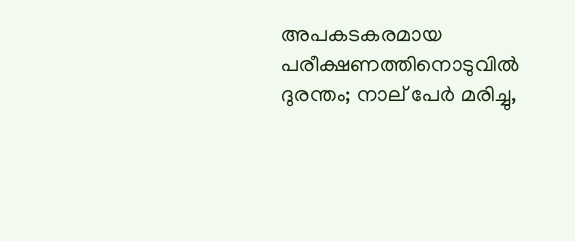അപകടകരമായ പരീക്ഷണത്തിനൊടുവിൽ ദുരന്തം; നാല് പേർ മരിച്ചു,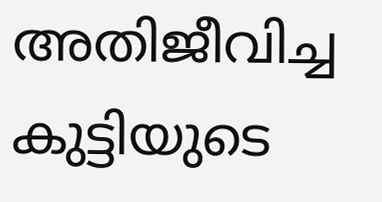അതിജീവിച്ച കുട്ടിയുടെ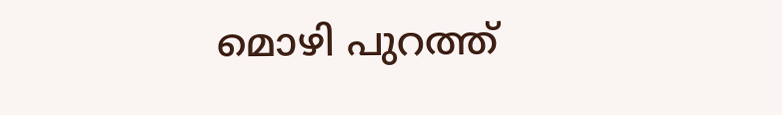മൊഴി പുറത്ത്